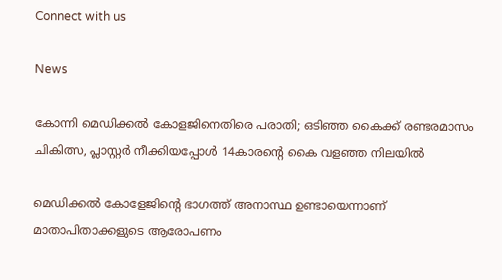Connect with us

News

കോന്നി മെഡിക്കല്‍ കോളജിനെതിരെ പരാതി; ഒടിഞ്ഞ കൈക്ക് രണ്ടരമാസം ചികിത്സ, പ്ലാസ്റ്റര്‍ നീക്കിയപ്പോള്‍ 14കാരന്റെ കൈ വളഞ്ഞ നിലയില്‍

മെഡിക്കല്‍ കോളേജിന്റെ ഭാഗത്ത് അനാസ്ഥ ഉണ്ടായെന്നാണ് മാതാപിതാക്കളുടെ ആരോപണം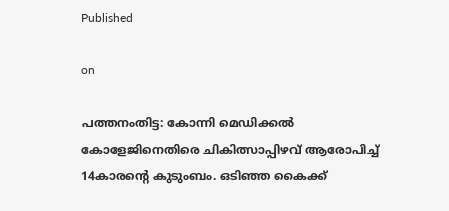Published

on

പത്തനംതിട്ട: കോന്നി മെഡിക്കല്‍ കോളേജിനെതിരെ ചികിത്സാപ്പിഴവ് ആരോപിച്ച് 14കാരന്റെ കുടുംബം. ഒടിഞ്ഞ കൈക്ക്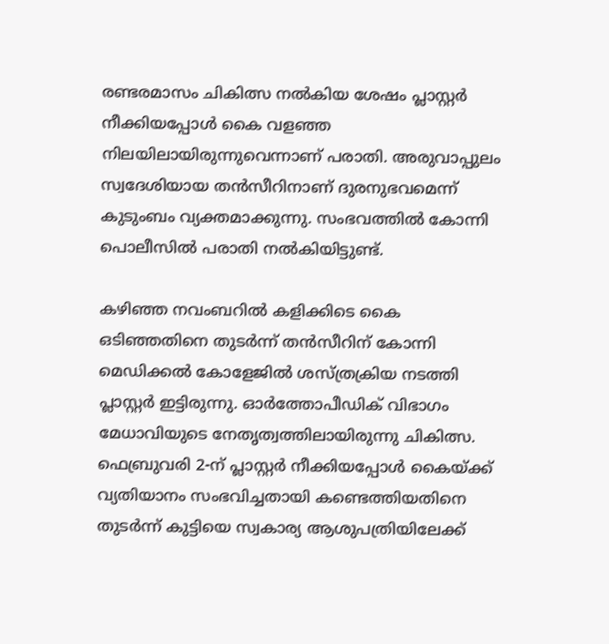രണ്ടരമാസം ചികിത്സ നല്‍കിയ ശേഷം പ്ലാസ്റ്റര്‍ നീക്കിയപ്പോള്‍ കൈ വളഞ്ഞ നിലയിലായിരുന്നുവെന്നാണ് പരാതി. അരുവാപ്പുലം സ്വദേശിയായ തന്‍സീറിനാണ് ദുരനുഭവമെന്ന് കുടുംബം വ്യക്തമാക്കുന്നു. സംഭവത്തില്‍ കോന്നി പൊലീസില്‍ പരാതി നല്‍കിയിട്ടുണ്ട്.

കഴിഞ്ഞ നവംബറില്‍ കളിക്കിടെ കൈ ഒടിഞ്ഞതിനെ തുടര്‍ന്ന് തന്‍സീറിന് കോന്നി മെഡിക്കല്‍ കോളേജില്‍ ശസ്ത്രക്രിയ നടത്തി പ്ലാസ്റ്റര്‍ ഇട്ടിരുന്നു. ഓര്‍ത്തോപീഡിക് വിഭാഗം മേധാവിയുടെ നേതൃത്വത്തിലായിരുന്നു ചികിത്സ. ഫെബ്രുവരി 2-ന് പ്ലാസ്റ്റര്‍ നീക്കിയപ്പോള്‍ കൈയ്ക്ക് വ്യതിയാനം സംഭവിച്ചതായി കണ്ടെത്തിയതിനെ തുടര്‍ന്ന് കുട്ടിയെ സ്വകാര്യ ആശുപത്രിയിലേക്ക്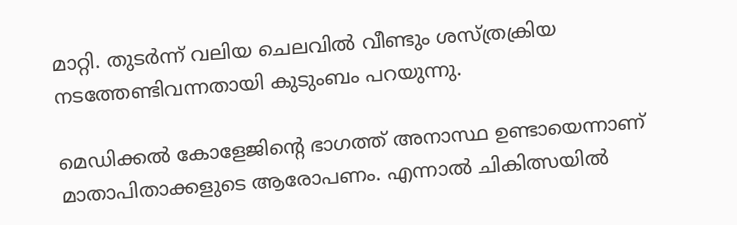മാറ്റി. തുടര്‍ന്ന് വലിയ ചെലവില്‍ വീണ്ടും ശസ്ത്രക്രിയ നടത്തേണ്ടിവന്നതായി കുടുംബം പറയുന്നു.

മെഡിക്കല്‍ കോളേജിന്റെ ഭാഗത്ത് അനാസ്ഥ ഉണ്ടായെന്നാണ് മാതാപിതാക്കളുടെ ആരോപണം. എന്നാല്‍ ചികിത്സയില്‍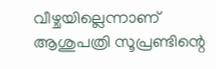വീഴ്ചയില്ലെന്നാണ് ആശുപത്രി സൂപ്രണ്ടിന്റെ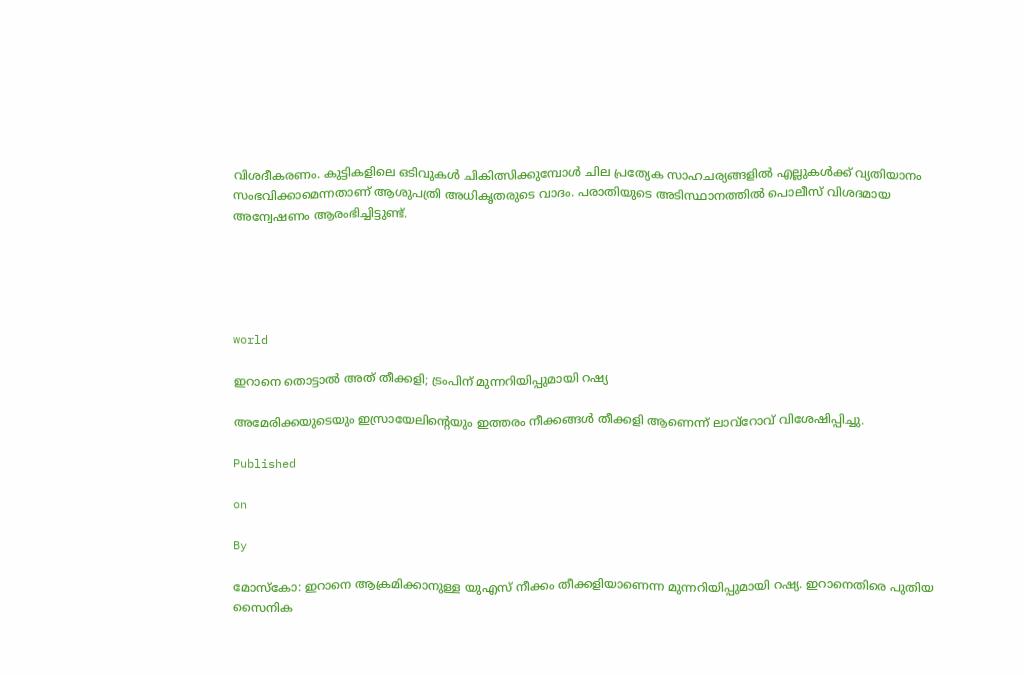വിശദീകരണം. കുട്ടികളിലെ ഒടിവുകള്‍ ചികിത്സിക്കുമ്പോള്‍ ചില പ്രത്യേക സാഹചര്യങ്ങളില്‍ എല്ലുകള്‍ക്ക് വ്യതിയാനം സംഭവിക്കാമെന്നതാണ് ആശുപത്രി അധികൃതരുടെ വാദം. പരാതിയുടെ അടിസ്ഥാനത്തില്‍ പൊലീസ് വിശദമായ അന്വേഷണം ആരംഭിച്ചിട്ടുണ്ട്.





world

ഇറാനെ തൊട്ടാല്‍ അത് തീക്കളി; ട്രംപിന് മുന്നറിയിപ്പുമായി റഷ്യ

അമേരിക്കയുടെയും ഇസ്രായേലിന്റെയും ഇത്തരം നീക്കങ്ങള്‍ തീക്കളി ആണെന്ന് ലാവ്റോവ് വിശേഷിപ്പിച്ചു.

Published

on

By

മോസ്‌കോ: ഇറാനെ ആക്രമിക്കാനുള്ള യുഎസ് നീക്കം തീക്കളിയാണെന്ന മുന്നറിയിപ്പുമായി റഷ്യ. ഇറാനെതിരെ പുതിയ സൈനിക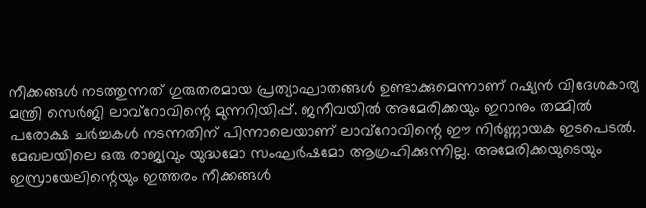നീക്കങ്ങള്‍ നടത്തുന്നത് ഗുരുതരമായ പ്രത്യാഘാതങ്ങള്‍ ഉണ്ടാക്കുമെന്നാണ് റഷ്യന്‍ വിദേശകാര്യ മന്ത്രി സെര്‍ജി ലാവ്റോവിന്റെ മുന്നറിയിപ്പ്. ജനീവയില്‍ അമേരിക്കയും ഇറാനും തമ്മില്‍ പരോക്ഷ ചര്‍ച്ചകള്‍ നടന്നതിന് പിന്നാലെയാണ് ലാവ്റോവിന്റെ ഈ നിര്‍ണ്ണായക ഇടപെടല്‍. മേഖലയിലെ ഒരു രാജ്യവും യുദ്ധമോ സംഘര്‍ഷമോ ആഗ്രഹിക്കുന്നില്ല. അമേരിക്കയുടെയും ഇസ്രായേലിന്റെയും ഇത്തരം നീക്കങ്ങള്‍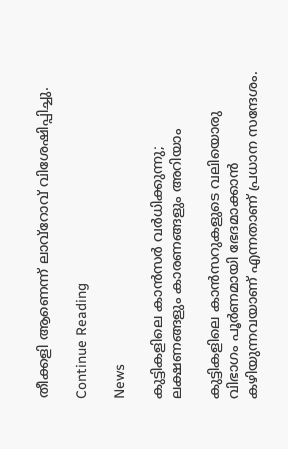തീക്കളി ആണെന്ന് ലാവ്റോവ് വിശേഷിപ്പിച്ചു.

Continue Reading

News

കുട്ടികളിലെ കാന്‍സര്‍ വര്‍ധിക്കുന്നു; ലക്ഷണങ്ങളും കാരണങ്ങളും അറിയാം

കുട്ടികളിലെ കാന്‍സറുകളുടെ വലിയൊരു വിഭാഗം പൂര്‍ണമായി ഭേദമാക്കാന്‍ കഴിയുന്നവയാണ് എന്നതാണ് പ്രധാന സന്ദേശം.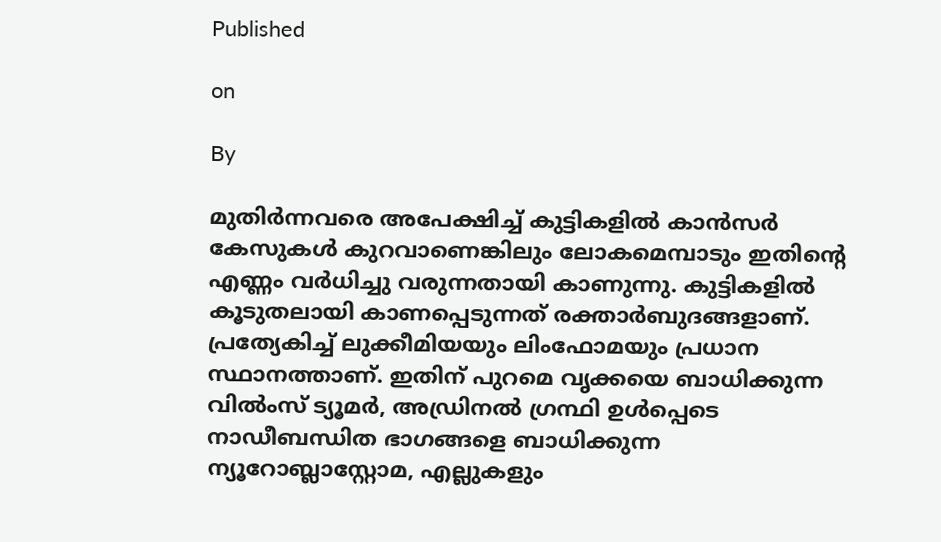Published

on

By

മുതിര്‍ന്നവരെ അപേക്ഷിച്ച് കുട്ടികളില്‍ കാന്‍സര്‍ കേസുകള്‍ കുറവാണെങ്കിലും ലോകമെമ്പാടും ഇതിന്റെ എണ്ണം വര്‍ധിച്ചു വരുന്നതായി കാണുന്നു. കുട്ടികളില്‍ കൂടുതലായി കാണപ്പെടുന്നത് രക്താര്‍ബുദങ്ങളാണ്. പ്രത്യേകിച്ച് ലുക്കീമിയയും ലിംഫോമയും പ്രധാന സ്ഥാനത്താണ്. ഇതിന് പുറമെ വൃക്കയെ ബാധിക്കുന്ന വില്‍ംസ് ട്യൂമര്‍, അഡ്രിനല്‍ ഗ്രന്ഥി ഉള്‍പ്പെടെ നാഡീബന്ധിത ഭാഗങ്ങളെ ബാധിക്കുന്ന ന്യൂറോബ്ലാസ്റ്റോമ, എല്ലുകളും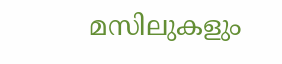മസിലുകളും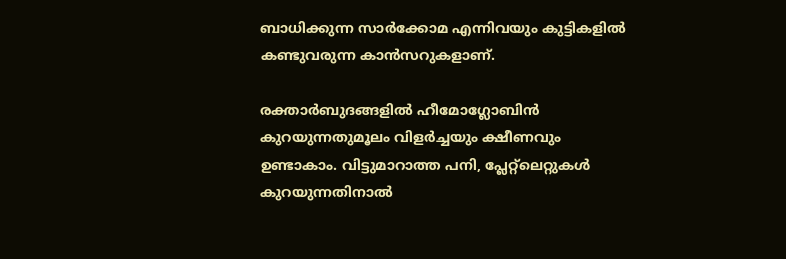ബാധിക്കുന്ന സാര്‍ക്കോമ എന്നിവയും കുട്ടികളില്‍ കണ്ടുവരുന്ന കാന്‍സറുകളാണ്.

രക്താര്‍ബുദങ്ങളില്‍ ഹീമോഗ്ലോബിന്‍ കുറയുന്നതുമൂലം വിളര്‍ച്ചയും ക്ഷീണവും ഉണ്ടാകാം. വിട്ടുമാറാത്ത പനി, പ്ലേറ്റ്‌ലെറ്റുകള്‍ കുറയുന്നതിനാല്‍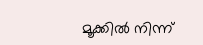മൂക്കില്‍ നിന്ന്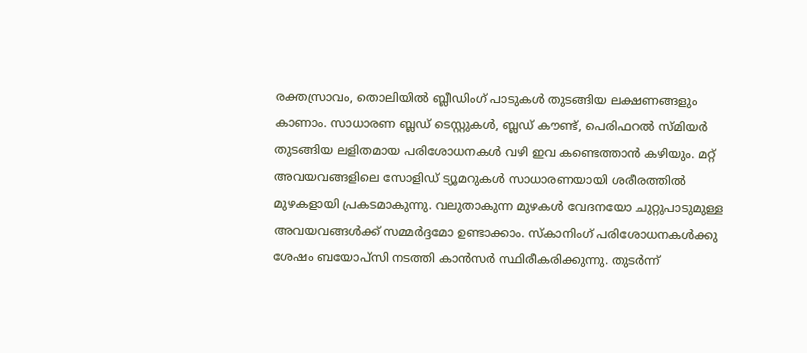രക്തസ്രാവം, തൊലിയില്‍ ബ്ലീഡിംഗ് പാടുകള്‍ തുടങ്ങിയ ലക്ഷണങ്ങളും കാണാം. സാധാരണ ബ്ലഡ് ടെസ്റ്റുകള്‍, ബ്ലഡ് കൗണ്ട്, പെരിഫറല്‍ സ്മിയര്‍ തുടങ്ങിയ ലളിതമായ പരിശോധനകള്‍ വഴി ഇവ കണ്ടെത്താന്‍ കഴിയും. മറ്റ് അവയവങ്ങളിലെ സോളിഡ് ട്യൂമറുകള്‍ സാധാരണയായി ശരീരത്തില്‍ മുഴകളായി പ്രകടമാകുന്നു. വലുതാകുന്ന മുഴകള്‍ വേദനയോ ചുറ്റുപാടുമുള്ള അവയവങ്ങള്‍ക്ക് സമ്മര്‍ദ്ദമോ ഉണ്ടാക്കാം. സ്‌കാനിംഗ് പരിശോധനകള്‍ക്കു ശേഷം ബയോപ്‌സി നടത്തി കാന്‍സര്‍ സ്ഥിരീകരിക്കുന്നു. തുടര്‍ന്ന്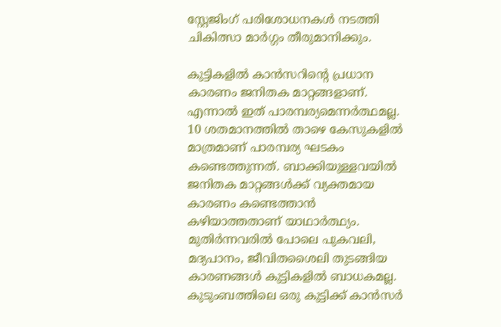സ്റ്റേജിംഗ് പരിശോധനകള്‍ നടത്തി ചികിത്സാ മാര്‍ഗ്ഗം തീരുമാനിക്കും.

കുട്ടികളില്‍ കാന്‍സറിന്റെ പ്രധാന കാരണം ജനിതക മാറ്റങ്ങളാണ്. എന്നാല്‍ ഇത് പാരമ്പര്യമെന്നര്‍ത്ഥമല്ല. 10 ശതമാനത്തില്‍ താഴെ കേസുകളില്‍ മാത്രമാണ് പാരമ്പര്യ ഘടകം കണ്ടെത്തുന്നത്. ബാക്കിയുള്ളവയില്‍ ജനിതക മാറ്റങ്ങള്‍ക്ക് വ്യക്തമായ കാരണം കണ്ടെത്താന്‍ കഴിയാത്തതാണ് യാഥാര്‍ത്ഥ്യം. മുതിര്‍ന്നവരില്‍ പോലെ പുകവലി, മദ്യപാനം, ജീവിതശൈലി തുടങ്ങിയ കാരണങ്ങള്‍ കുട്ടികളില്‍ ബാധകമല്ല. കുടുംബത്തിലെ ഒരു കുട്ടിക്ക് കാന്‍സര്‍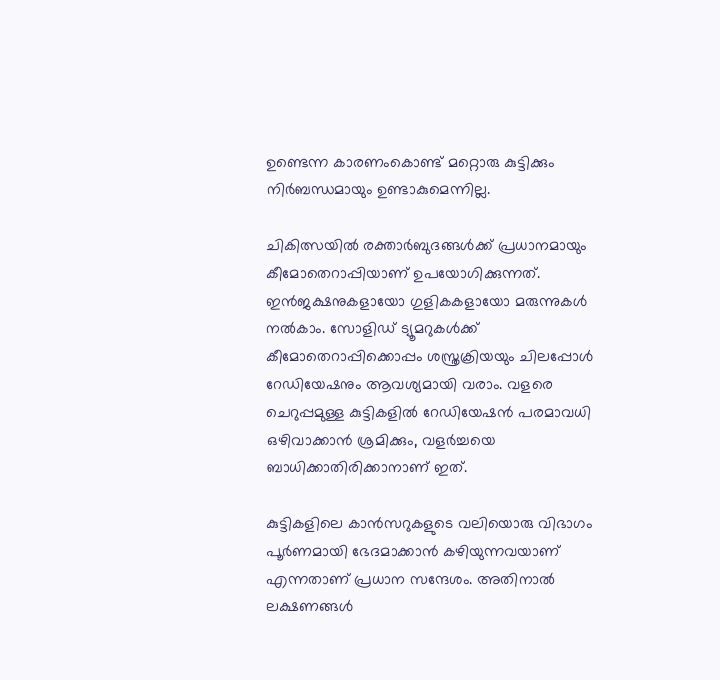ഉണ്ടെന്ന കാരണംകൊണ്ട് മറ്റൊരു കുട്ടിക്കും നിര്‍ബന്ധമായും ഉണ്ടാകുമെന്നില്ല.

ചികിത്സയില്‍ രക്താര്‍ബുദങ്ങള്‍ക്ക് പ്രധാനമായും കീമോതെറാപ്പിയാണ് ഉപയോഗിക്കുന്നത്. ഇന്‍ജക്ഷനുകളായോ ഗുളികകളായോ മരുന്നുകള്‍ നല്‍കാം. സോളിഡ് ട്യൂമറുകള്‍ക്ക് കീമോതെറാപ്പിക്കൊപ്പം ശസ്ത്രക്രിയയും ചിലപ്പോള്‍ റേഡിയേഷനും ആവശ്യമായി വരാം. വളരെ ചെറുപ്പമുള്ള കുട്ടികളില്‍ റേഡിയേഷന്‍ പരമാവധി ഒഴിവാക്കാന്‍ ശ്രമിക്കും, വളര്‍ച്ചയെ ബാധിക്കാതിരിക്കാനാണ് ഇത്.

കുട്ടികളിലെ കാന്‍സറുകളുടെ വലിയൊരു വിഭാഗം പൂര്‍ണമായി ഭേദമാക്കാന്‍ കഴിയുന്നവയാണ് എന്നതാണ് പ്രധാന സന്ദേശം. അതിനാല്‍ ലക്ഷണങ്ങള്‍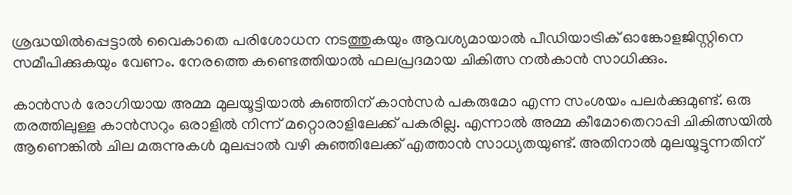ശ്രദ്ധയില്‍പ്പെട്ടാല്‍ വൈകാതെ പരിശോധന നടത്തുകയും ആവശ്യമായാല്‍ പീഡിയാട്രിക് ഓങ്കോളജിസ്റ്റിനെ സമീപിക്കുകയും വേണം. നേരത്തെ കണ്ടെത്തിയാല്‍ ഫലപ്രദമായ ചികിത്സ നല്‍കാന്‍ സാധിക്കും.

കാന്‍സര്‍ രോഗിയായ അമ്മ മുലയൂട്ടിയാല്‍ കുഞ്ഞിന് കാന്‍സര്‍ പകരുമോ എന്ന സംശയം പലര്‍ക്കുമുണ്ട്. ഒരു തരത്തിലുള്ള കാന്‍സറും ഒരാളില്‍ നിന്ന് മറ്റൊരാളിലേക്ക് പകരില്ല. എന്നാല്‍ അമ്മ കീമോതെറാപ്പി ചികിത്സയില്‍ ആണെങ്കില്‍ ചില മരുന്നുകള്‍ മുലപ്പാല്‍ വഴി കുഞ്ഞിലേക്ക് എത്താന്‍ സാധ്യതയുണ്ട്. അതിനാല്‍ മുലയൂട്ടുന്നതിന്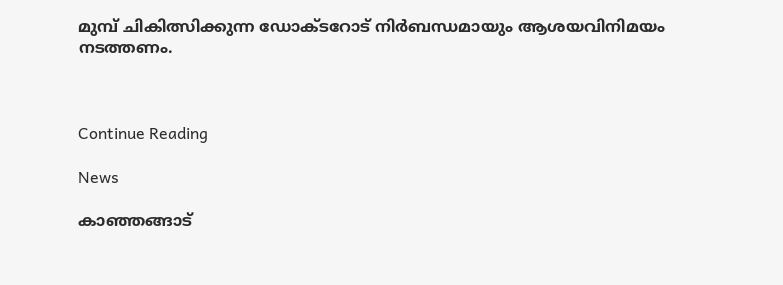മുമ്പ് ചികിത്സിക്കുന്ന ഡോക്ടറോട് നിര്‍ബന്ധമായും ആശയവിനിമയം നടത്തണം.



Continue Reading

News

കാഞ്ഞങ്ങാട്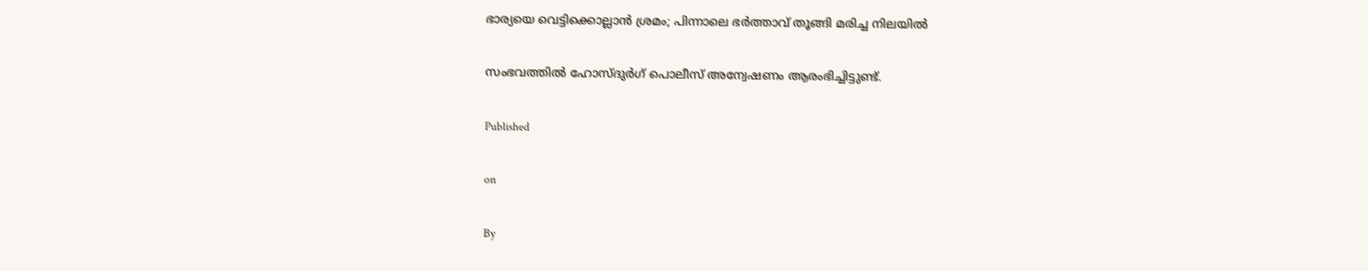ഭാര്യയെ വെട്ടിക്കൊല്ലാന്‍ ശ്രമം; പിന്നാലെ ഭര്‍ത്താവ് തൂങ്ങി മരിച്ച നിലയില്‍

സംഭവത്തില്‍ ഹോസ്ദുര്‍ഗ് പൊലീസ് അന്വേഷണം ആരംഭിച്ചിട്ടുണ്ട്.

Published

on

By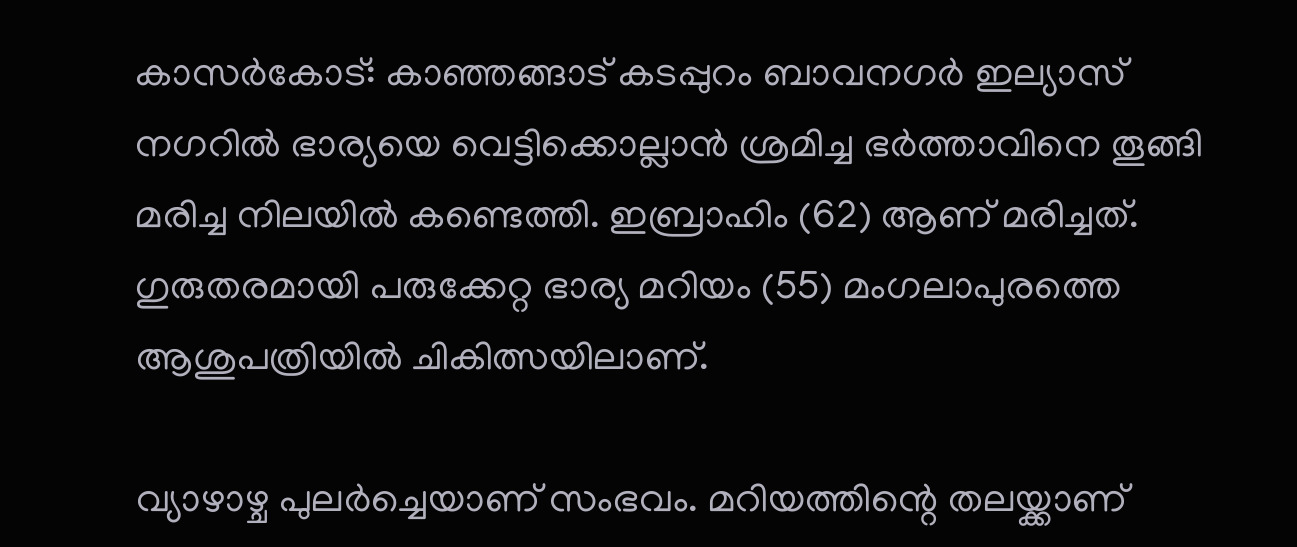കാസര്‍കോട്: കാഞ്ഞങ്ങാട് കടപ്പുറം ബാവനഗര്‍ ഇല്യാസ് നഗറില്‍ ഭാര്യയെ വെട്ടിക്കൊല്ലാന്‍ ശ്രമിച്ച ഭര്‍ത്താവിനെ തൂങ്ങി മരിച്ച നിലയില്‍ കണ്ടെത്തി. ഇബ്രാഹിം (62) ആണ് മരിച്ചത്. ഗുരുതരമായി പരുക്കേറ്റ ഭാര്യ മറിയം (55) മംഗലാപുരത്തെ ആശുപത്രിയില്‍ ചികിത്സയിലാണ്.

വ്യാഴാഴ്ച പുലര്‍ച്ചെയാണ് സംഭവം. മറിയത്തിന്റെ തലയ്ക്കാണ്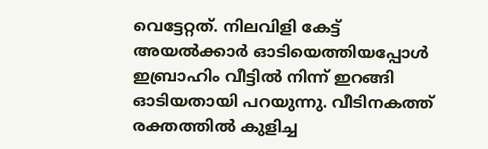വെട്ടേറ്റത്. നിലവിളി കേട്ട് അയല്‍ക്കാര്‍ ഓടിയെത്തിയപ്പോള്‍ ഇബ്രാഹിം വീട്ടില്‍ നിന്ന് ഇറങ്ങി ഓടിയതായി പറയുന്നു. വീടിനകത്ത് രക്തത്തില്‍ കുളിച്ച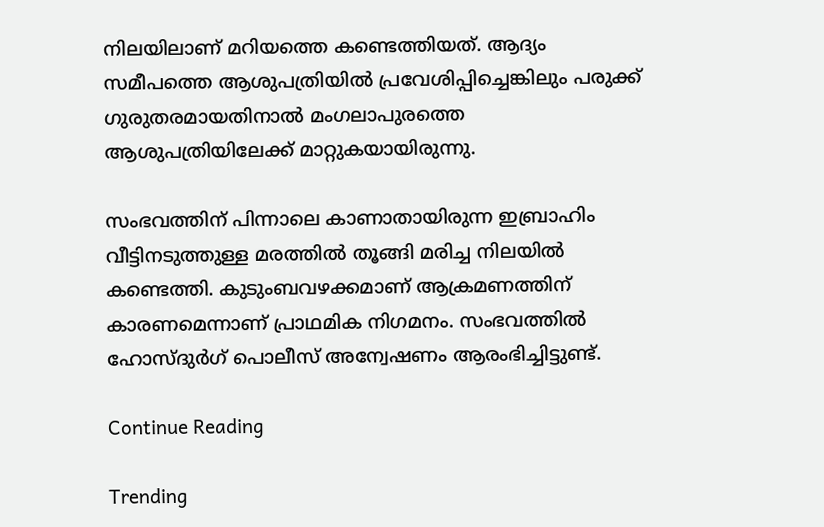നിലയിലാണ് മറിയത്തെ കണ്ടെത്തിയത്. ആദ്യം സമീപത്തെ ആശുപത്രിയില്‍ പ്രവേശിപ്പിച്ചെങ്കിലും പരുക്ക് ഗുരുതരമായതിനാല്‍ മംഗലാപുരത്തെ ആശുപത്രിയിലേക്ക് മാറ്റുകയായിരുന്നു.

സംഭവത്തിന് പിന്നാലെ കാണാതായിരുന്ന ഇബ്രാഹിം വീട്ടിനടുത്തുള്ള മരത്തില്‍ തൂങ്ങി മരിച്ച നിലയില്‍ കണ്ടെത്തി. കുടുംബവഴക്കമാണ് ആക്രമണത്തിന് കാരണമെന്നാണ് പ്രാഥമിക നിഗമനം. സംഭവത്തില്‍ ഹോസ്ദുര്‍ഗ് പൊലീസ് അന്വേഷണം ആരംഭിച്ചിട്ടുണ്ട്.

Continue Reading

Trending